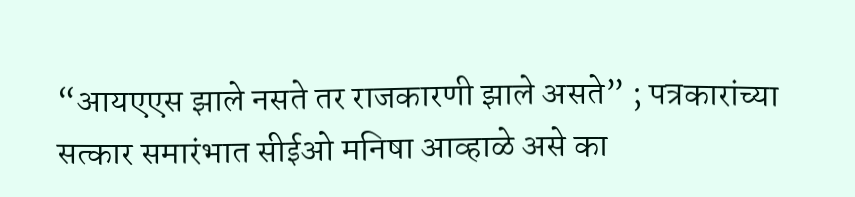“आयएएस झाले नसते तर राजकारणी झाले असते” ; पत्रकारांच्या सत्कार समारंभात सीईओ मनिषा आव्हाळे असे का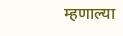म्हणाल्या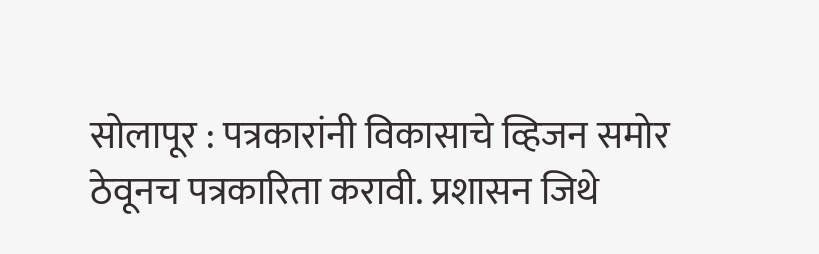सोलापूर : पत्रकारांनी विकासाचे व्हिजन समोर ठेवूनच पत्रकारिता करावी. प्रशासन जिथे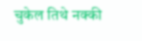चुकेल तिथे नक्की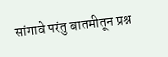सांगावे परंतु बातमीतून प्रश्न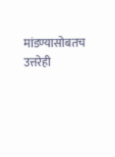मांडण्यासोबतच उत्तरेही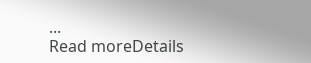...
Read moreDetails